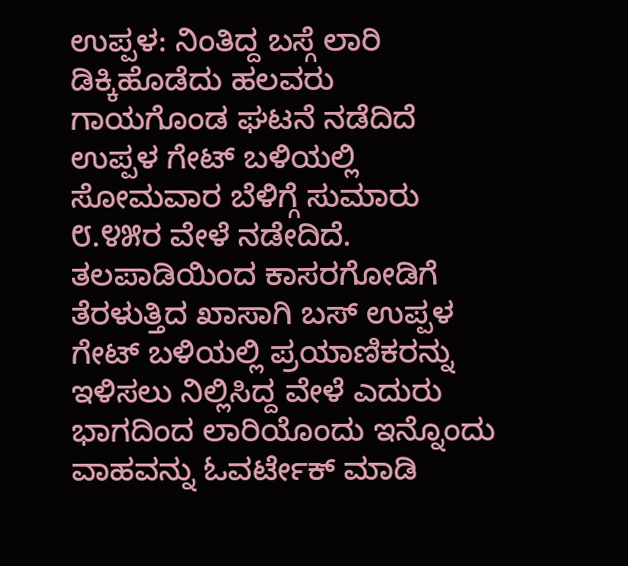ಉಪ್ಪಳ: ನಿಂತಿದ್ದ ಬಸ್ಗೆ ಲಾರಿ ಡಿಕ್ಕಿಹೊಡೆದು ಹಲವರು ಗಾಯಗೊಂಡ ಘಟನೆ ನಡೆದಿದೆ ಉಪ್ಪಳ ಗೇಟ್ ಬಳಿಯಲ್ಲಿ ಸೋಮವಾರ ಬೆಳಿಗ್ಗೆ ಸುಮಾರು ೮.೪೫ರ ವೇಳೆ ನಡೇದಿದೆ. ತಲಪಾಡಿಯಿಂದ ಕಾಸರಗೋಡಿಗೆ ತೆರಳುತ್ತಿದ ಖಾಸಾಗಿ ಬಸ್ ಉಪ್ಪಳ ಗೇಟ್ ಬಳಿಯಲ್ಲಿ ಪ್ರಯಾಣಿಕರನ್ನು ಇಳಿಸಲು ನಿಲ್ಲಿಸಿದ್ದ ವೇಳೆ ಎದುರು ಭಾಗದಿಂದ ಲಾರಿಯೊಂದು ಇನ್ನೊಂದು ವಾಹವನ್ನು ಓವರ್ಟೇಕ್ ಮಾಡಿ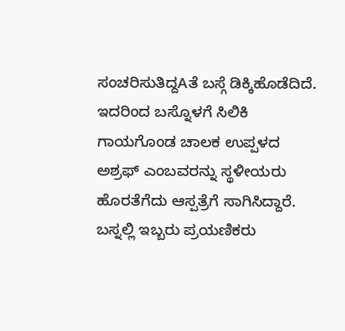ಸಂಚರಿಸುತಿದ್ದAತೆ ಬಸ್ಗೆ ಡಿಕ್ಕಿಹೊಡೆದಿದೆ. ಇದರಿಂದ ಬಸ್ನೊಳಗೆ ಸಿಲಿಕಿ ಗಾಯಗೊಂಡ ಚಾಲಕ ಉಪ್ಪಳದ ಅಶ್ರಫ್ ಎಂಬವರನ್ನು ಸ್ಥಳೀಯರು ಹೊರತೆಗೆದು ಆಸ್ಪತ್ರೆಗೆ ಸಾಗಿಸಿದ್ದಾರೆ. ಬಸ್ನಲ್ಲಿ ಇಬ್ಬರು ಪ್ರಯಣಿಕರು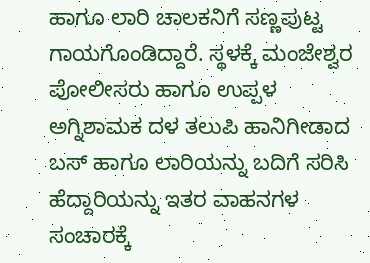ಹಾಗೂ ಲಾರಿ ಚಾಲಕನಿಗೆ ಸಣ್ಣಪುಟ್ಟ ಗಾಯಗೊಂಡಿದ್ದಾರೆ. ಸ್ಥಳಕ್ಕೆ ಮಂಜೇಶ್ವರ ಪೋಲೀಸರು ಹಾಗೂ ಉಪ್ಪಳ ಅಗ್ನಿಶಾಮಕ ದಳ ತಲುಪಿ ಹಾನಿಗೀಡಾದ ಬಸ್ ಹಾಗೂ ಲಾರಿಯನ್ನು ಬದಿಗೆ ಸರಿಸಿ ಹೆದ್ದಾರಿಯನ್ನು ಇತರ ವಾಹನಗಳ ಸಂಚಾರಕ್ಕೆ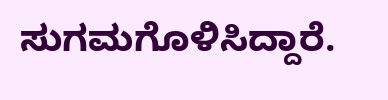ಸುಗಮಗೊಳಿಸಿದ್ದಾರೆ.